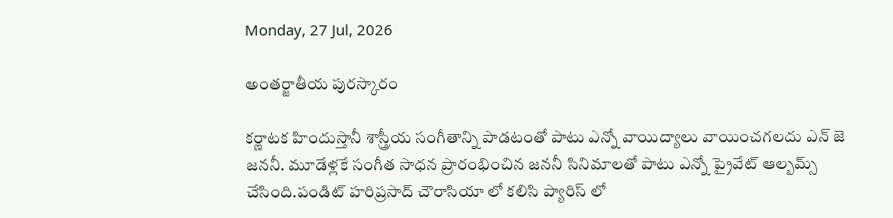Monday, 27 Jul, 2026

అంతర్జాతీయ పురస్కారం

కర్ణాటక హిందుస్తానీ శాస్త్రీయ సంగీతాన్ని పాడటంతో పాటు ఎన్నో వాయిద్యాలు వాయించగలదు ఎన్ జె జననీ. మూడేళ్లకే సంగీత సాధన ప్రారంభించిన జననీ సినిమాలతో పాటు ఎన్నో ప్రైవేట్ ఆల్బమ్స్ చేసింది.పండిట్ హరిప్రసాద్ చౌరాసియా లో కలిసి ప్యారిస్ లో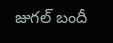జుగల్ బందీ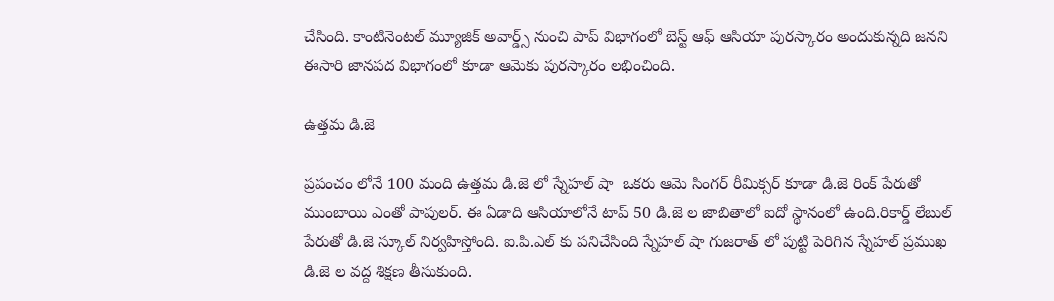చేసింది. కాంటినెంటల్ మ్యూజిక్ అవార్డ్స్ నుంచి పాప్ విభాగంలో బెస్ట్ ఆఫ్ ఆసియా పురస్కారం అందుకున్నది జనని ఈసారి జానపద విభాగంలో కూడా ఆమెకు పురస్కారం లభించింది.

ఉత్తమ డి.జె

ప్రపంచం లోనే 100 మంది ఉత్తమ డి.జె లో స్నేహల్ షా  ఒకరు ఆమె సింగర్ రీమిక్సర్ కూడా డి.జె రింక్ పేరుతో ముంబాయి ఎంతో పాపులర్. ఈ ఏడాది ఆసియాలోనే టాప్ 50 డి.జె ల జాబితాలో ఐదో స్థానంలో ఉంది.రికార్డ్ లేబుల్ పేరుతో డి.జె స్కూల్ నిర్వహిస్తోంది. ఐ.పి.ఎల్ కు పనిచేసింది స్నేహల్ షా గుజరాత్ లో పుట్టి పెరిగిన స్నేహల్ ప్రముఖ డి.జె ల వద్ద శిక్షణ తీసుకుంది.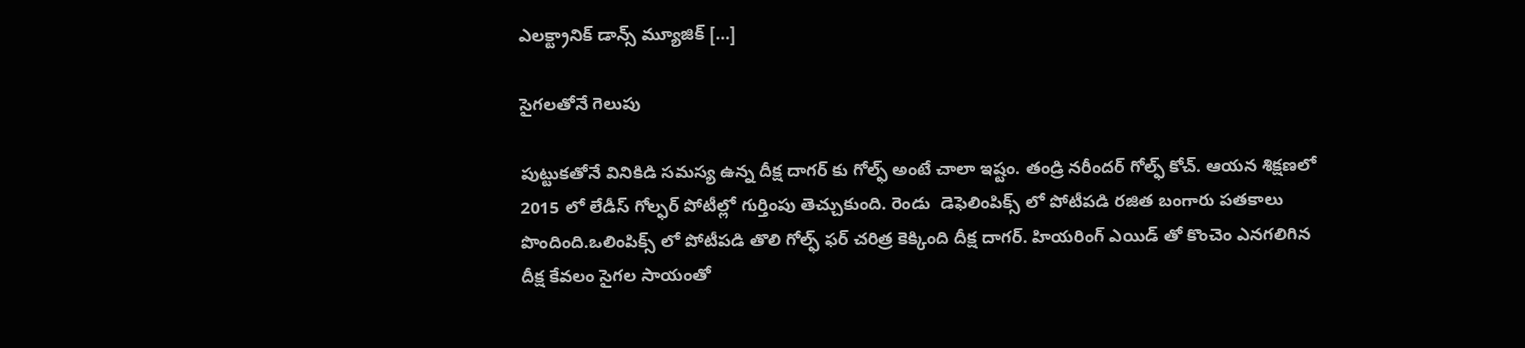ఎలక్ట్రానిక్ డాన్స్ మ్యూజిక్ […]

సైగలతోనే గెలుపు

పుట్టుకతోనే వినికిడి సమస్య ఉన్న దీక్ష దాగర్ కు గోల్ఫ్ అంటే చాలా ఇష్టం. తండ్రి నరీందర్ గోల్ఫ్ కోచ్. ఆయన శిక్షణలో 2015 లో లేడీస్ గోల్ఫర్ పోటీల్లో గుర్తింపు తెచ్చుకుంది. రెండు  డెఫెలింపిక్స్ లో పోటీపడి రజిత బంగారు పతకాలు పొందింది.ఒలింపిక్స్ లో పోటీపడి తొలి గోల్ఫ్ ఫర్ చరిత్ర కెక్కింది దీక్ష దాగర్. హియరింగ్ ఎయిడ్ తో కొంచెం ఎనగలిగిన దీక్ష కేవలం సైగల సాయంతో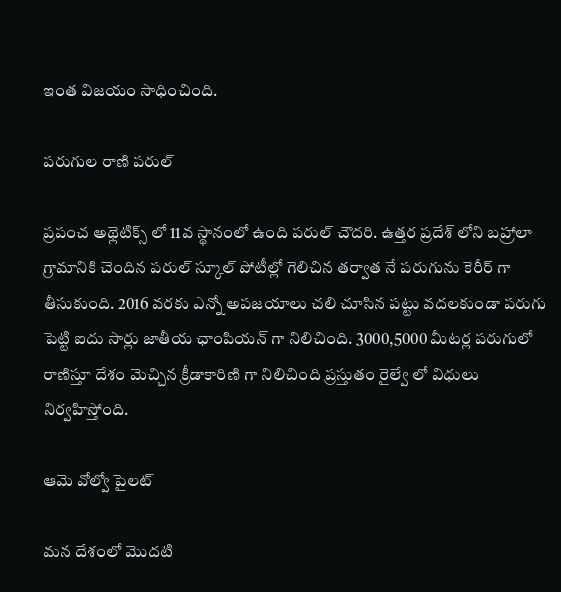ఇంత విజయం సాధించింది.

పరుగుల రాణి పరుల్

ప్రపంచ అథ్లెటిక్స్ లో 11వ స్థానంలో ఉంది పరుల్ చౌదరి. ఉత్తర ప్రదేశ్ లోని బహ్రాలా గ్రామానికి చెందిన పరుల్ స్కూల్ పోటీల్లో గెలిచిన తర్వాత నే పరుగును కెరీర్ గా తీసుకుంది. 2016 వరకు ఎన్నో అపజయాలు చలి చూసిన పట్టు వదలకుండా పరుగు పెట్టి ఐదు సార్లు జాతీయ ఛాంపియన్ గా నిలిచింది. 3000,5000 మీటర్ల పరుగులో రాణిస్తూ దేశం మెచ్చిన క్రీడాకారిణి గా నిలిచింది ప్రస్తుతం రైల్వే లో విధులు నిర్వహిస్తోంది.

ఆమె వోల్వో పైలట్

మన దేశంలో మొదటి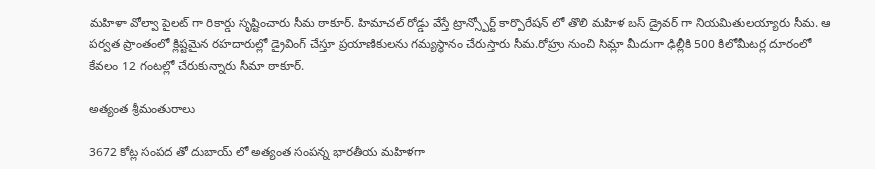మహిళా వోల్వా పైలట్ గా రికార్డు సృష్టించారు సీమ ఠాకూర్. హిమాచల్ రోడ్డు వేస్తే ట్రాన్స్పోర్ట్ కార్పొరేషన్ లో తొలి మహిళ బస్ డ్రైవర్ గా నియమితులయ్యారు సీమ. ఆ పర్వత ప్రాంతంలో క్లిష్టమైన రహదారుల్లో డ్రైవింగ్ చేస్తూ ప్రయాణికులను గమ్యస్థానం చేరుస్తారు సీమ.రోహ్రు నుంచి సిమ్లా మీదుగా ఢిల్లీకి 500 కిలోమీటర్ల దూరంలో కేవలం 12 గంటల్లో చేరుకున్నారు సీమా ఠాకూర్.

అత్యంత శ్రీమంతురాలు

3672 కోట్ల సంపద తో దుబాయ్ లో అత్యంత సంపన్న భారతీయ మహిళగా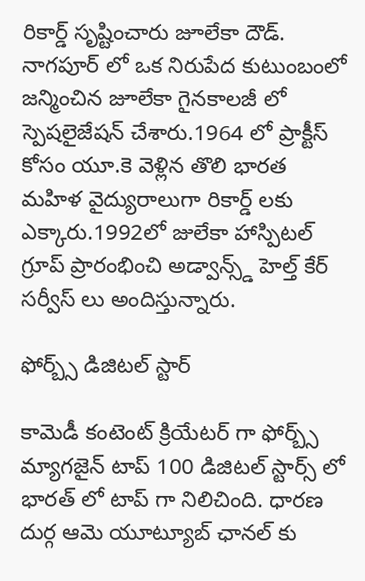రికార్డ్ సృష్టించారు జూలేకా దౌడ్. నాగపూర్ లో ఒక నిరుపేద కుటుంబంలో జన్మించిన జూలేకా గైనకాలజీ లో స్పెషలైజేషన్ చేశారు.1964 లో ప్రాక్టీస్ కోసం యూ.కె వెళ్లిన తొలి భారత మహిళ వైద్యురాలుగా రికార్డ్ లకు ఎక్కారు.1992లో జులేకా హాస్పిటల్ గ్రూప్ ప్రారంభించి అడ్వాన్స్డ్ హెల్త్ కేర్ సర్వీస్ లు అందిస్తున్నారు.

ఫోర్బ్స్ డిజిటల్ స్టార్

కామెడీ కంటెంట్ క్రియేటర్ గా ఫోర్బ్స్ మ్యాగజైన్ టాప్ 100 డిజిటల్ స్టార్స్ లో భారత్ లో టాప్ గా నిలిచింది. ధారణ దుర్గ ఆమె యూట్యూబ్ ఛానల్ కు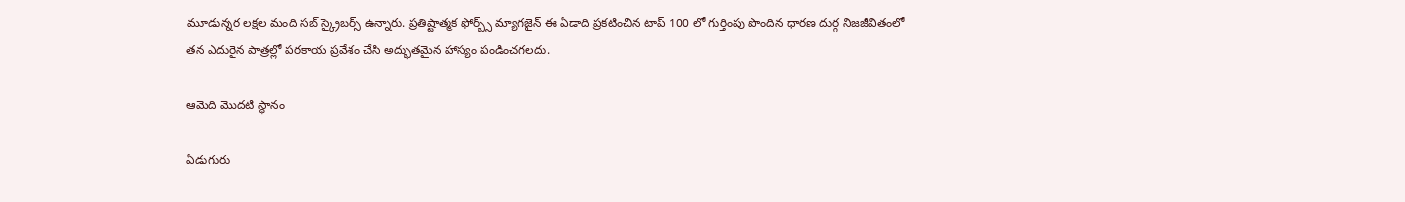మూడున్నర లక్షల మంది సబ్ స్క్రైబర్స్ ఉన్నారు. ప్రతిష్టాత్మక ఫోర్బ్స్ మ్యాగజైన్ ఈ ఏడాది ప్రకటించిన టాప్ 100 లో గుర్తింపు పొందిన ధారణ దుర్గ నిజజీవితంలో తన ఎదురైన పాత్రల్లో పరకాయ ప్రవేశం చేసి అద్భుతమైన హాస్యం పండించగలదు.

ఆమెది మొదటి స్థానం

ఏడుగురు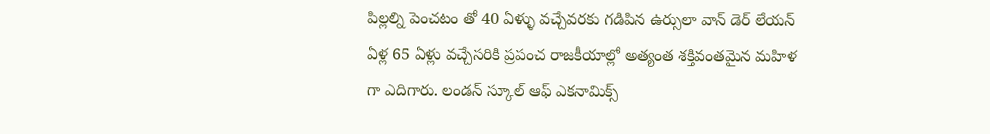పిల్లల్ని పెంచటం తో 40 ఏళ్ళు వచ్చేవరకు గడిపిన ఉర్సులా వాన్ డెర్ లేయన్  ఏళ్ల 65 ఏళ్లు వచ్చేసరికి ప్రపంచ రాజకీయాల్లో అత్యంత శక్తివంతమైన మహిళ గా ఎదిగారు. లండన్ స్కూల్ ఆఫ్ ఎకనామిక్స్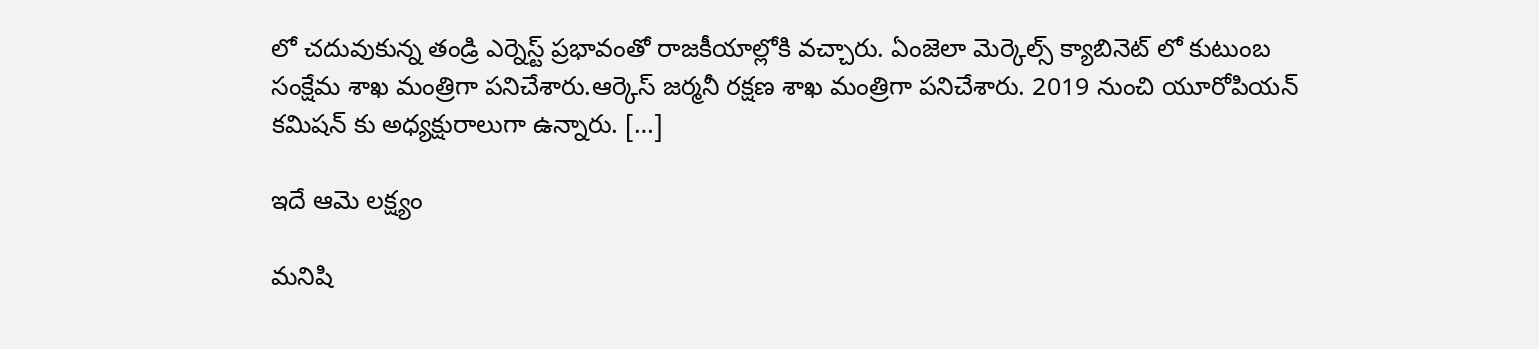లో చదువుకున్న తండ్రి ఎర్నెస్ట్ ప్రభావంతో రాజకీయాల్లోకి వచ్చారు. ఏంజెలా మెర్కెల్స్ క్యాబినెట్ లో కుటుంబ సంక్షేమ శాఖ మంత్రిగా పనిచేశారు.ఆర్కెస్ జర్మనీ రక్షణ శాఖ మంత్రిగా పనిచేశారు. 2019 నుంచి యూరోపియన్ కమిషన్ కు అధ్యక్షురాలుగా ఉన్నారు. […]

ఇదే ఆమె లక్ష్యం

మనిషి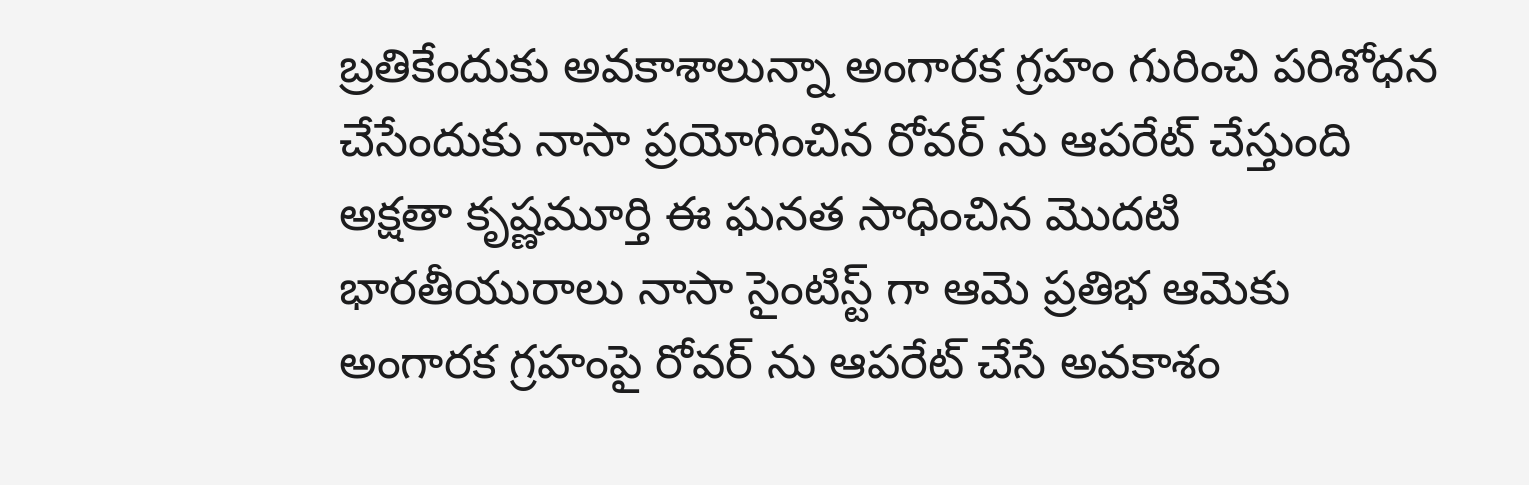బ్రతికేందుకు అవకాశాలున్నా అంగారక గ్రహం గురించి పరిశోధన చేసేందుకు నాసా ప్రయోగించిన రోవర్ ను ఆపరేట్ చేస్తుంది అక్షతా కృష్ణమూర్తి ఈ ఘనత సాధించిన మొదటి భారతీయురాలు నాసా సైంటిస్ట్ గా ఆమె ప్రతిభ ఆమెకు అంగారక గ్రహంపై రోవర్ ను ఆపరేట్ చేసే అవకాశం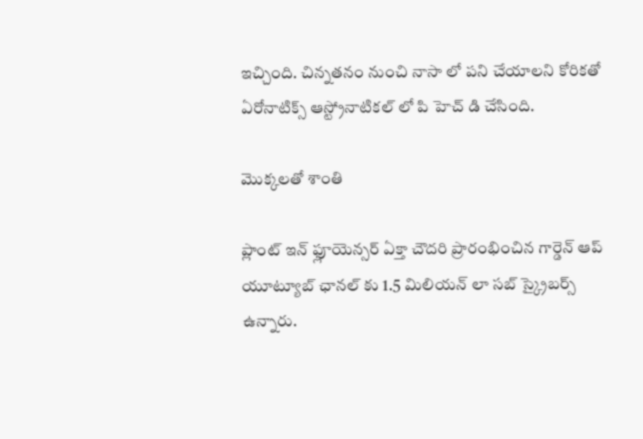ఇచ్చింది. చిన్నతనం నుంచి నాసా లో పని చేయాలని కోరికతో ఏరోనాటిక్స్ ఆస్ట్రోనాటికల్ లో పి హెచ్ డి చేసింది.

మొక్కలతో శాంతి

ప్లాంట్ ఇన్ ఫ్లూయెన్సర్ ఏక్తా చౌదరి ప్రారంభించిన గార్డెన్ ఆప్ యూట్యూబ్ ఛానల్ కు 1.5 మిలియన్ లా సబ్ స్క్రైబర్స్ ఉన్నారు.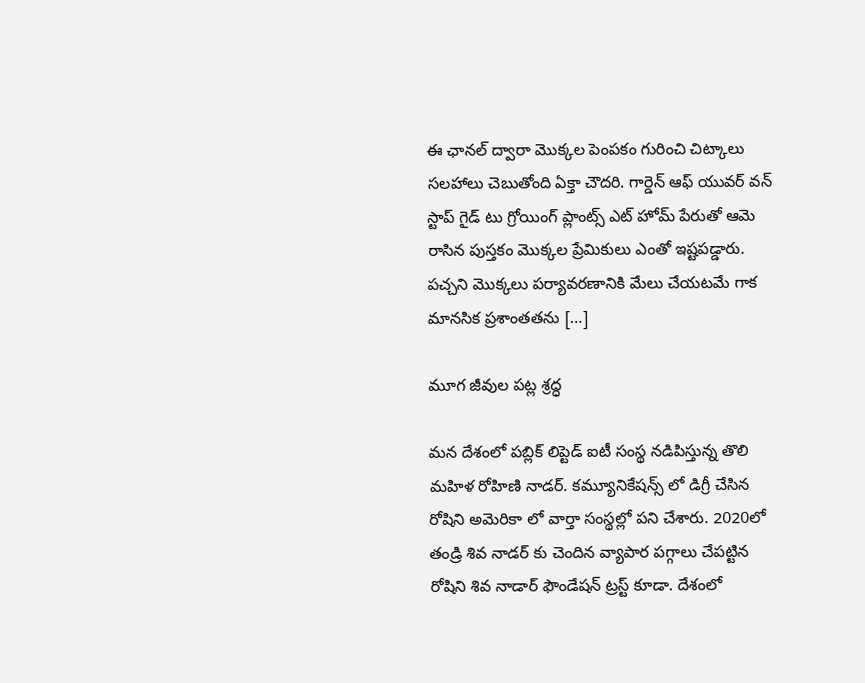ఈ ఛానల్ ద్వారా మొక్కల పెంపకం గురించి చిట్కాలు సలహాలు చెబుతోంది ఏక్తా చౌదరి. గార్డెన్ ఆఫ్ యువర్ వన్ స్టాప్ గైడ్ టు గ్రోయింగ్ ప్లాంట్స్ ఎట్ హోమ్ పేరుతో ఆమె రాసిన పుస్తకం మొక్కల ప్రేమికులు ఎంతో ఇష్టపడ్డారు. పచ్చని మొక్కలు పర్యావరణానికి మేలు చేయటమే గాక మానసిక ప్రశాంతతను […]

మూగ జీవుల పట్ల శ్రద్ధ

మన దేశంలో పబ్లిక్ లిప్టెడ్ ఐటీ సంస్థ నడిపిస్తున్న తొలి మహిళ రోహిణి నాడర్. కమ్యూనికేషన్స్ లో డిగ్రీ చేసిన రోషిని అమెరికా లో వార్తా సంస్థల్లో పని చేశారు. 2020లో తండ్రి శివ నాడర్ కు చెందిన వ్యాపార పగ్గాలు చేపట్టిన రోషిని శివ నాడార్ ఫౌండేషన్ ట్రస్ట్ కూడా. దేశంలో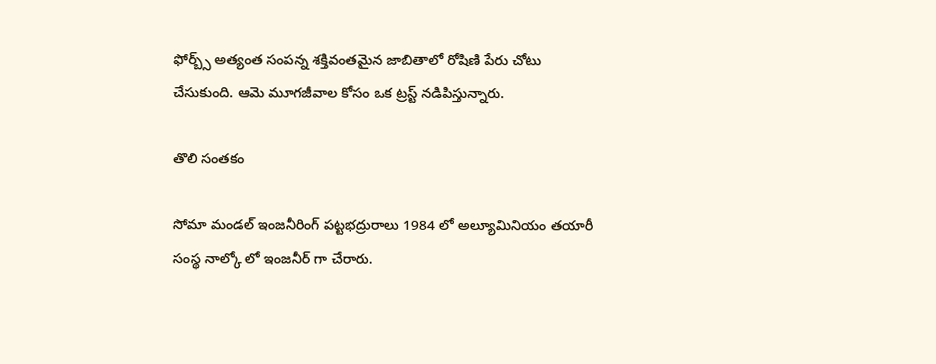ఫోర్బ్స్ అత్యంత సంపన్న శక్తివంతమైన జాబితాలో రోషిణి పేరు చోటు చేసుకుంది. ఆమె మూగజీవాల కోసం ఒక ట్రస్ట్ నడిపిస్తున్నారు.

తొలి సంతకం

సోమా మండల్ ఇంజనీరింగ్ పట్టభద్రురాలు 1984 లో అల్యూమినియం తయారీ సంస్థ నాల్కో లో ఇంజనీర్ గా చేరారు.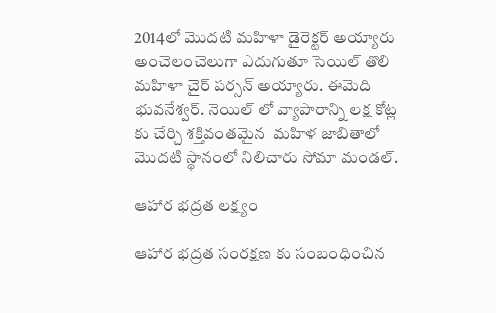2014లో మొదటి మహిళా డైరెక్టర్ అయ్యారు అంచెలంచెలుగా ఎదుగుతూ సెయిల్ తొలి మహిళా చైర్ పర్సన్ అయ్యారు. ఈమెది భువనేశ్వర్. నెయిల్ లో వ్యాపారాన్ని లక్ష కోట్ల కు చేర్చి శక్తివంతమైన  మహిళ జాబితాలో మొదటి స్థానంలో నిలిచారు సోమా మండల్.

ఆహార భద్రత లక్ష్యం

ఆహార భద్రత సంరక్షణ కు సంబంధించిన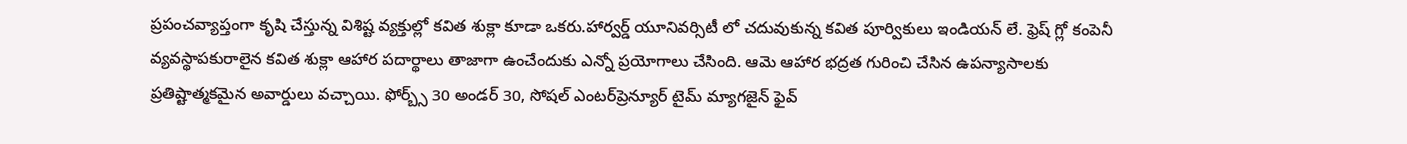ప్రపంచవ్యాప్తంగా కృషి చేస్తున్న విశిష్ట వ్యక్తుల్లో కవిత శుక్లా కూడా ఒకరు.హార్వర్డ్ యూనివర్సిటీ లో చదువుకున్న కవిత పూర్వికులు ఇండియన్ లే. ఫ్రెష్ గ్లో కంపెనీ వ్యవస్థాపకురాలైన కవిత శుక్లా ఆహార పదార్థాలు తాజాగా ఉంచేందుకు ఎన్నో ప్రయోగాలు చేసింది. ఆమె ఆహార భద్రత గురించి చేసిన ఉపన్యాసాలకు ప్రతిష్టాత్మకమైన అవార్డులు వచ్చాయి. ఫోర్బ్స్ 30 అండర్ 30, సోషల్ ఎంటర్‌ప్రెన్యూర్ టైమ్ మ్యాగజైన్ ఫైవ్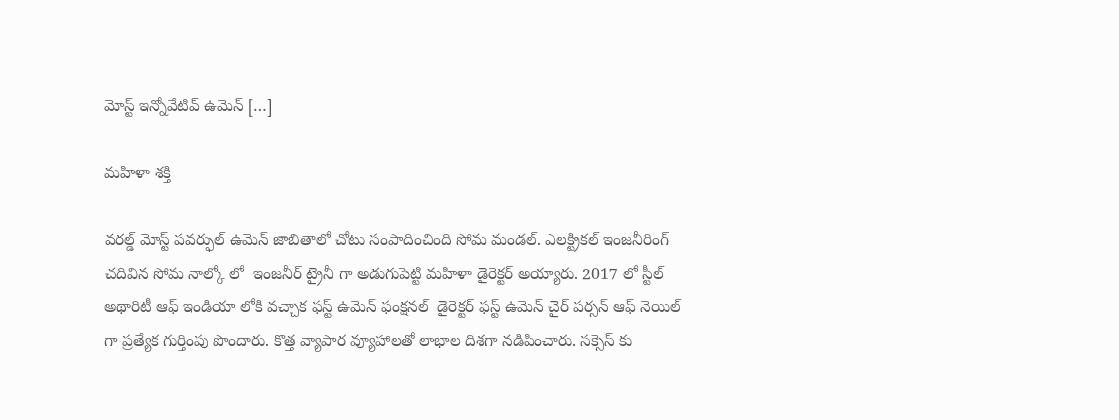మోస్ట్ ఇన్నోవేటివ్ ఉమెన్ […]

మహిళా శక్తి

వరల్డ్ మోస్ట్ పవర్ఫుల్ ఉమెన్ జాబితాలో చోటు సంపాదించింది సోమ మండల్. ఎలక్ట్రికల్ ఇంజనీరింగ్ చదివిన సోమ నాల్కో లో  ఇంజనీర్ ట్రైనీ గా అడుగుపెట్టి మహిళా డైరెక్టర్ అయ్యారు. 2017 లో స్టీల్ అథారిటీ ఆఫ్ ఇండియా లోకి వచ్చాక ఫస్ట్ ఉమెన్ ఫంక్షనల్  డైరెక్టర్ ఫస్ట్ ఉమెన్ చైర్ పర్సన్ ఆఫ్ నెయిల్ గా ప్రత్యేక గుర్తింపు పొందారు. కొత్త వ్యాపార వ్యూహాలతో లాభాల దిశగా నడిపించారు. సక్సెస్ కు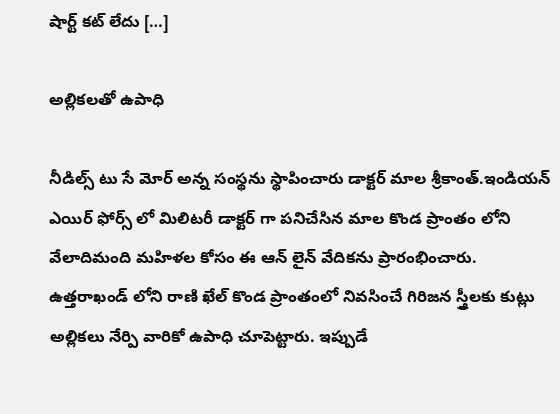షార్ట్ కట్ లేదు […]

అల్లికలతో ఉపాధి

నీడిల్స్ టు సే మోర్ అన్న సంస్థను స్థాపించారు డాక్టర్ మాల శ్రీకాంత్.ఇండియన్ ఎయిర్ ఫోర్స్ లో మిలిటరీ డాక్టర్ గా పనిచేసిన మాల కొండ ప్రాంతం లోని వేలాదిమంది మహిళల కోసం ఈ ఆన్ లైన్ వేదికను ప్రారంభించారు. ఉత్తరాఖండ్ లోని రాణి ఖేల్ కొండ ప్రాంతంలో నివసించే గిరిజన స్త్రీలకు కుట్లు అల్లికలు నేర్పి వారికో ఉపాధి చూపెట్టారు. ఇప్పుడే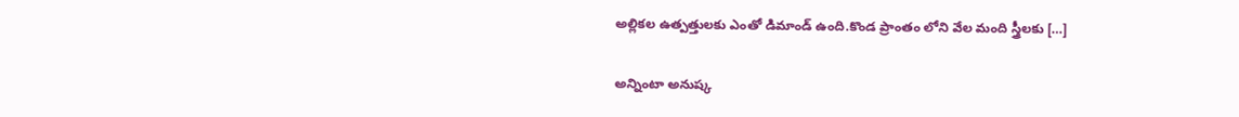అల్లికల ఉత్పత్తులకు ఎంతో డిమాండ్ ఉంది.కొండ ప్రాంతం లోని వేల మంది స్త్రీలకు […]

అన్నింటా అనుష్క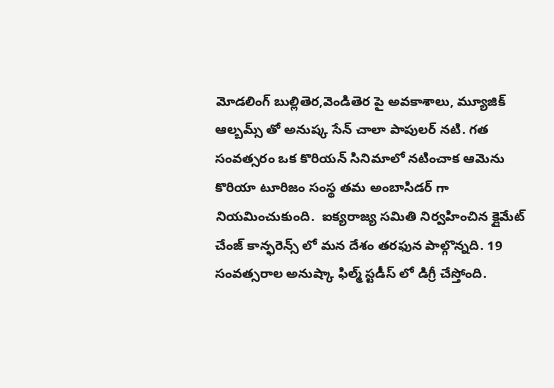మోడలింగ్ బుల్లితెర,వెండితెర పై అవకాశాలు, మ్యూజిక్ ఆల్బమ్స్ తో అనుష్క సేన్ చాలా పాపులర్ నటి. గత సంవత్సరం ఒక కొరియన్ సినిమాలో నటించాక ఆమెను కొరియా టూరిజం సంస్థ తమ అంబాసిడర్ గా నియమించుకుంది.  ఐక్యరాజ్య సమితి నిర్వహించిన క్లైమేట్ చేంజ్ కాన్ఫరెన్స్ లో మన దేశం తరఫున పాల్గొన్నది. 19 సంవత్సరాల అనుష్కా ఫిల్మ్ స్టడీస్ లో డిగ్రీ చేస్తోంది.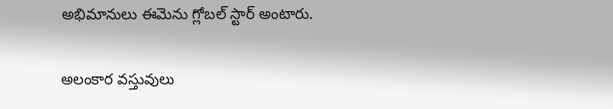అభిమానులు ఈమెను గ్లోబల్ స్టార్ అంటారు.

అలంకార వస్తువులు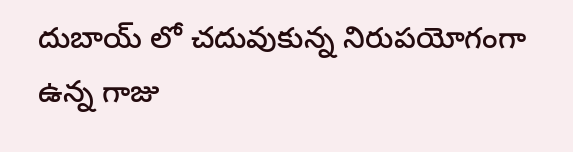దుబాయ్ లో చదువుకున్న నిరుపయోగంగా ఉన్న గాజు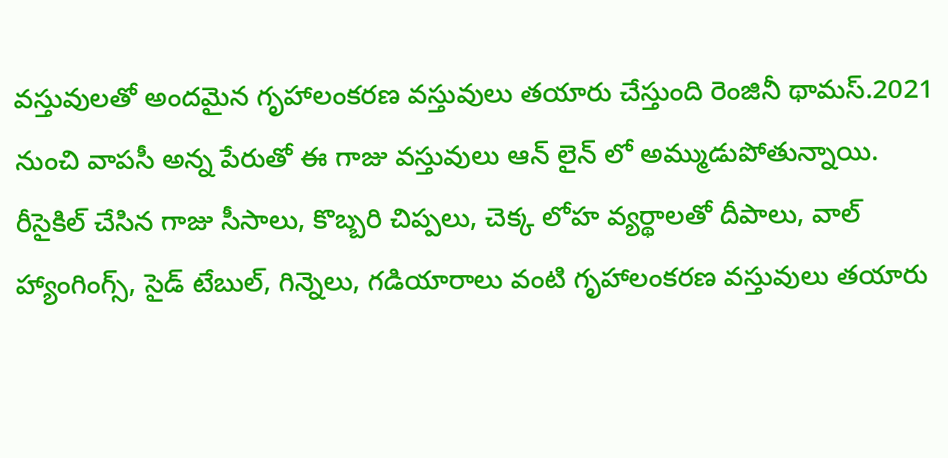వస్తువులతో అందమైన గృహాలంకరణ వస్తువులు తయారు చేస్తుంది రెంజినీ థామస్.2021 నుంచి వాపసీ అన్న పేరుతో ఈ గాజు వస్తువులు ఆన్ లైన్ లో అమ్ముడుపోతున్నాయి. రీసైకిల్ చేసిన గాజు సీసాలు, కొబ్బరి చిప్పలు, చెక్క లోహ వ్యర్థాలతో దీపాలు, వాల్ హ్యాంగింగ్స్, సైడ్ టేబుల్, గిన్నెలు, గడియారాలు వంటి గృహాలంకరణ వస్తువులు తయారు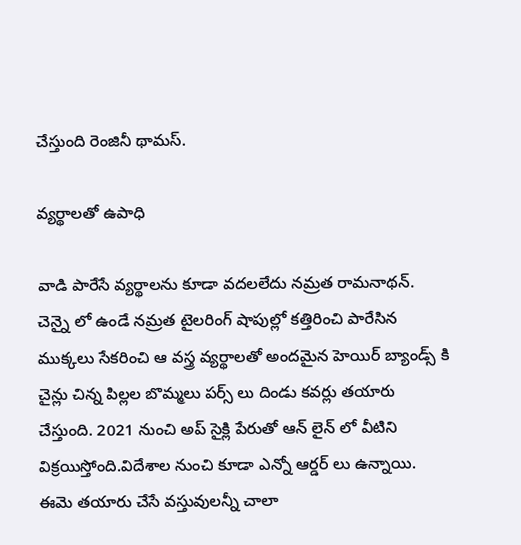చేస్తుంది రెంజినీ థామస్.

వ్యర్థాలతో ఉపాధి

వాడి పారేసే వ్యర్థాలను కూడా వదలలేదు నమ్రత రామనాథన్.  చెన్నై లో ఉండే నమ్రత టైలరింగ్ షాపుల్లో కత్తిరించి పారేసిన ముక్కలు సేకరించి ఆ వస్త్ర వ్యర్థాలతో అందమైన హెయిర్ బ్యాండ్స్ కి చైన్లు చిన్న పిల్లల బొమ్మలు పర్స్ లు దిండు కవర్లు తయారు చేస్తుంది. 2021 నుంచి అప్ సైక్లి పేరుతో ఆన్ లైన్ లో వీటిని విక్రయిస్తోంది.విదేశాల నుంచి కూడా ఎన్నో ఆర్డర్ లు ఉన్నాయి. ఈమె తయారు చేసే వస్తువులన్నీ చాలా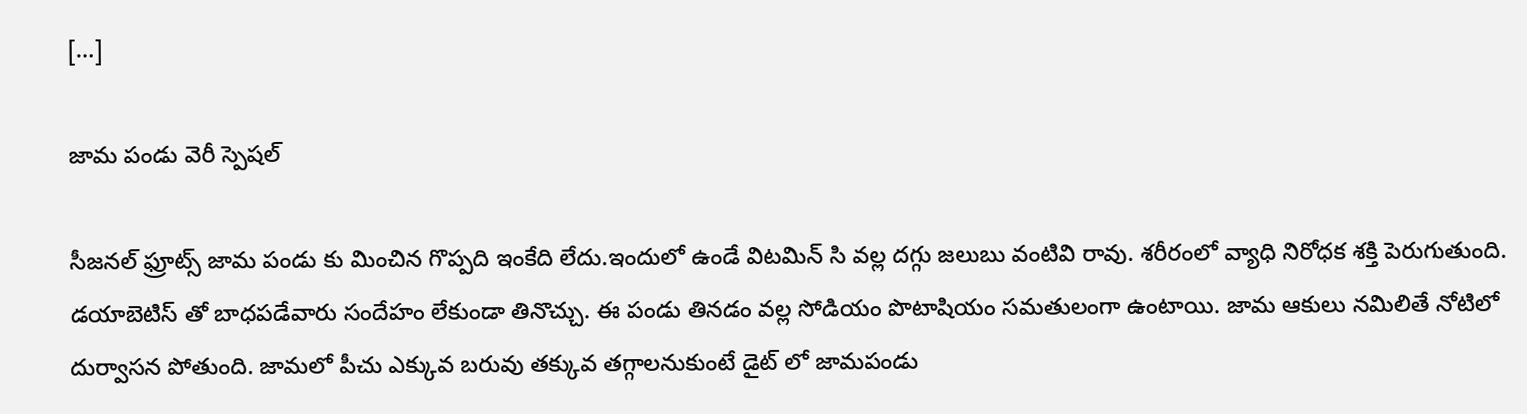[…]

జామ పండు వెరీ స్పెషల్

సీజనల్ ఫ్రూట్స్ జామ పండు కు మించిన గొప్పది ఇంకేది లేదు.ఇందులో ఉండే విటమిన్ సి వల్ల దగ్గు జలుబు వంటివి రావు. శరీరంలో వ్యాధి నిరోధక శక్తి పెరుగుతుంది. డయాబెటిస్ తో బాధపడేవారు సందేహం లేకుండా తినొచ్చు. ఈ పండు తినడం వల్ల సోడియం పొటాషియం సమతులంగా ఉంటాయి. జామ ఆకులు నమిలితే నోటిలో దుర్వాసన పోతుంది. జామలో పీచు ఎక్కువ బరువు తక్కువ తగ్గాలనుకుంటే డైట్ లో జామపండు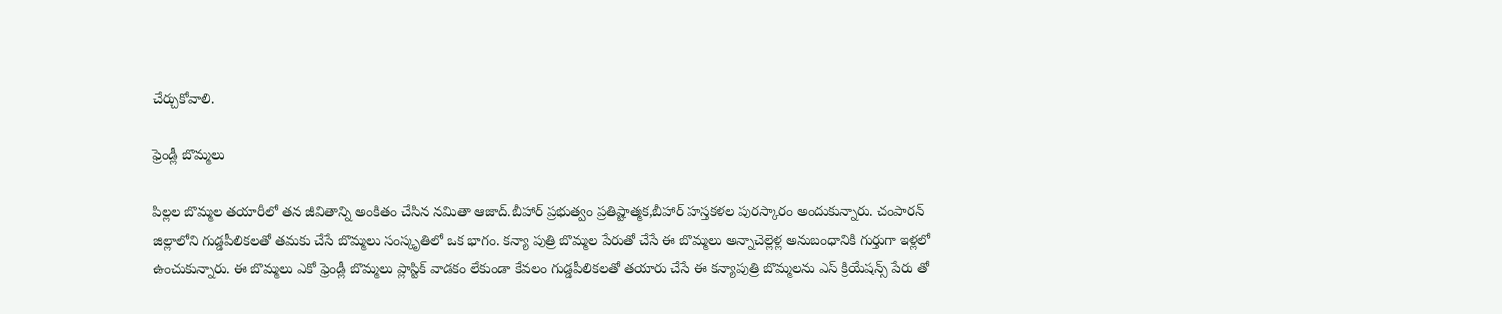చేర్చుకోవాలి.

ఫ్రెండ్లీ బొమ్మలు

పిల్లల బొమ్మల తయారీలో తన జీవితాన్ని అంకితం చేసిన నమితా ఆజాద్.బీహార్ ప్రభుత్వం ప్రతిష్టాత్మక,బీహార్ హస్తకళల పురస్కారం అందుకున్నారు. చంపారన్ జిల్లాలోని గుడ్డపీలికలతో తమకు చేసే బొమ్మలు సంస్కృతిలో ఒక భాగం. కన్యా పుత్రి బొమ్మల పేరుతో చేసే ఈ బొమ్మలు అన్నాచెల్లెళ్ల అనుబంధానికి గుర్తుగా ఇళ్లలో ఉంచుకున్నారు. ఈ బొమ్మలు ఎకో ఫ్రెండ్లీ బొమ్మలు ప్లాస్టిక్ వాడకం లేకుండా కేవలం గుడ్డపీలికలతో తయారు చేసే ఈ కన్యాపుత్రి బొమ్మలను ఎస్ క్రియేషన్స్ పేరు తో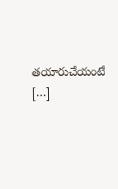తయారుచేయంటే […]